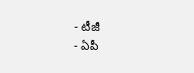- టీజీ
- ఏపీ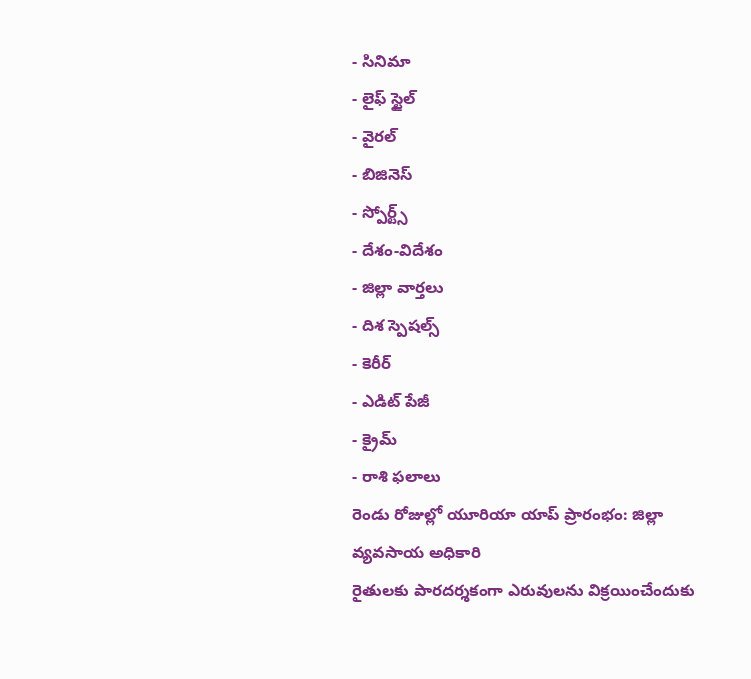- సినిమా
- లైఫ్ స్టైల్
- వైరల్
- బిజినెస్
- స్పోర్ట్స్
- దేశం-విదేశం
- జిల్లా వార్తలు
- దిశ స్పెషల్స్
- కెరీర్
- ఎడిట్ పేజీ
- క్రైమ్
- రాశి ఫలాలు
రెండు రోజుల్లో యూరియా యాప్ ప్రారంభం: జిల్లా వ్యవసాయ అధికారి
రైతులకు పారదర్శకంగా ఎరువులను విక్రయించేందుకు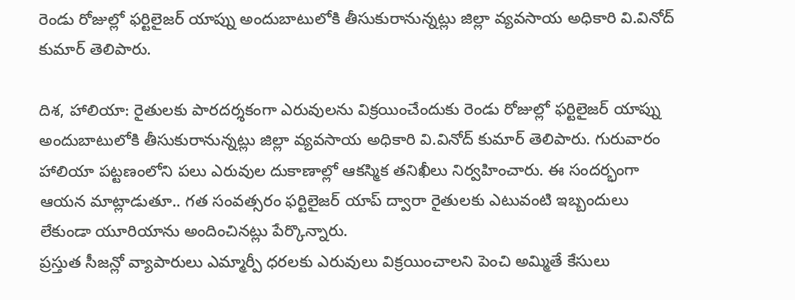రెండు రోజుల్లో ఫర్టిలైజర్ యాప్ను అందుబాటులోకి తీసుకురానున్నట్లు జిల్లా వ్యవసాయ అధికారి వి.వినోద్ కుమార్ తెలిపారు.

దిశ, హాలియా: రైతులకు పారదర్శకంగా ఎరువులను విక్రయించేందుకు రెండు రోజుల్లో ఫర్టిలైజర్ యాప్ను అందుబాటులోకి తీసుకురానున్నట్లు జిల్లా వ్యవసాయ అధికారి వి.వినోద్ కుమార్ తెలిపారు. గురువారం హాలియా పట్టణంలోని పలు ఎరువుల దుకాణాల్లో ఆకస్మిక తనిఖీలు నిర్వహించారు. ఈ సందర్భంగా ఆయన మాట్లాడుతూ.. గత సంవత్సరం ఫర్టిలైజర్ యాప్ ద్వారా రైతులకు ఎటువంటి ఇబ్బందులు లేకుండా యూరియాను అందించినట్లు పేర్కొన్నారు.
ప్రస్తుత సీజన్లో వ్యాపారులు ఎమ్మార్పీ ధరలకు ఎరువులు విక్రయించాలని పెంచి అమ్మితే కేసులు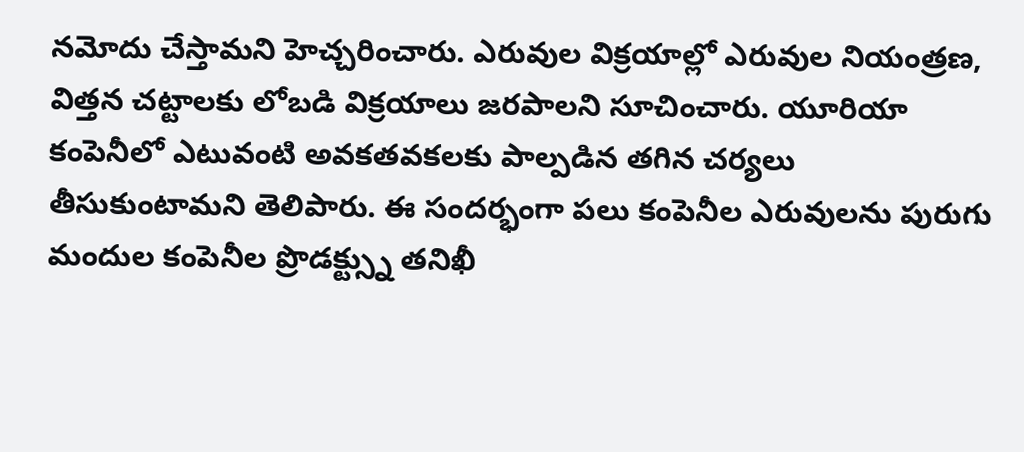నమోదు చేస్తామని హెచ్చరించారు. ఎరువుల విక్రయాల్లో ఎరువుల నియంత్రణ, విత్తన చట్టాలకు లోబడి విక్రయాలు జరపాలని సూచించారు. యూరియా కంపెనీలో ఎటువంటి అవకతవకలకు పాల్పడిన తగిన చర్యలు తీసుకుంటామని తెలిపారు. ఈ సందర్భంగా పలు కంపెనీల ఎరువులను పురుగు మందుల కంపెనీల ప్రొడక్ట్స్ను తనిఖీ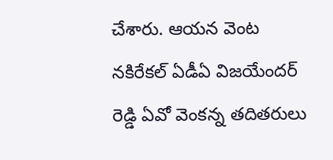చేశారు. ఆయన వెంట నకిరేకల్ ఏడీఏ విజయేందర్ రెడ్డి ఏవో వెంకన్న తదితరులు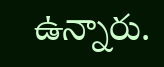ఉన్నారు.